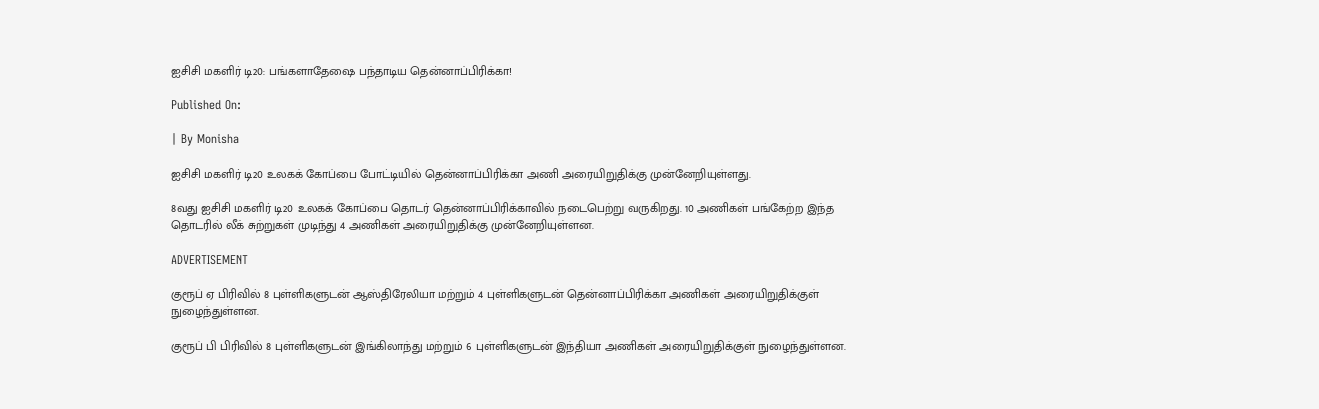ஐசிசி மகளிர் டி20: பங்களாதேஷை பந்தாடிய தென்னாப்பிரிக்கா!

Published On:

| By Monisha

ஐசிசி மகளிர் டி20 உலகக் கோப்பை போட்டியில் தென்னாப்பிரிக்கா அணி அரையிறுதிக்கு முன்னேறியுள்ளது.

8வது ஐசிசி மகளிர் டி20 உலகக் கோப்பை தொடர் தென்னாப்பிரிக்காவில் நடைபெற்று வருகிறது. 10 அணிகள் பங்கேற்ற இந்த தொடரில் லீக் சுற்றுகள் முடிந்து 4 அணிகள் அரையிறுதிக்கு முன்னேறியுள்ளன.

ADVERTISEMENT

குரூப் ஏ பிரிவில் 8 புள்ளிகளுடன் ஆஸ்திரேலியா மற்றும் 4 புள்ளிகளுடன் தென்னாப்பிரிக்கா அணிகள் அரையிறுதிக்குள் நுழைந்துள்ளன.

குரூப் பி பிரிவில் 8 புள்ளிகளுடன் இங்கிலாந்து மற்றும் 6 புள்ளிகளுடன் இந்தியா அணிகள் அரையிறுதிக்குள் நுழைந்துள்ளன.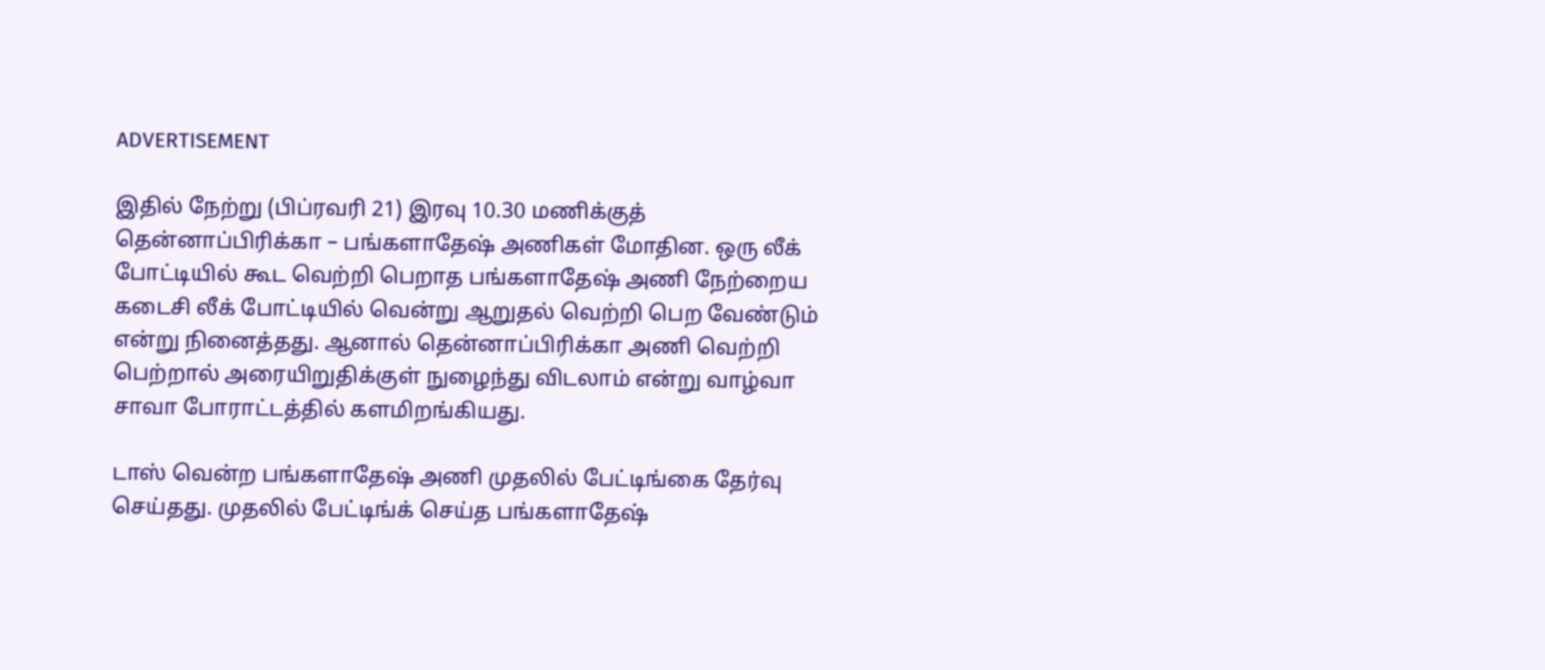ADVERTISEMENT

இதில் நேற்று (பிப்ரவரி 21) இரவு 10.30 மணிக்குத் தென்னாப்பிரிக்கா – பங்களாதேஷ் அணிகள் மோதின. ஒரு லீக் போட்டியில் கூட வெற்றி பெறாத பங்களாதேஷ் அணி நேற்றைய கடைசி லீக் போட்டியில் வென்று ஆறுதல் வெற்றி பெற வேண்டும் என்று நினைத்தது. ஆனால் தென்னாப்பிரிக்கா அணி வெற்றி பெற்றால் அரையிறுதிக்குள் நுழைந்து விடலாம் என்று வாழ்வா சாவா போராட்டத்தில் களமிறங்கியது.

டாஸ் வென்ற பங்களாதேஷ் அணி முதலில் பேட்டிங்கை தேர்வு செய்தது. முதலில் பேட்டிங்க் செய்த பங்களாதேஷ்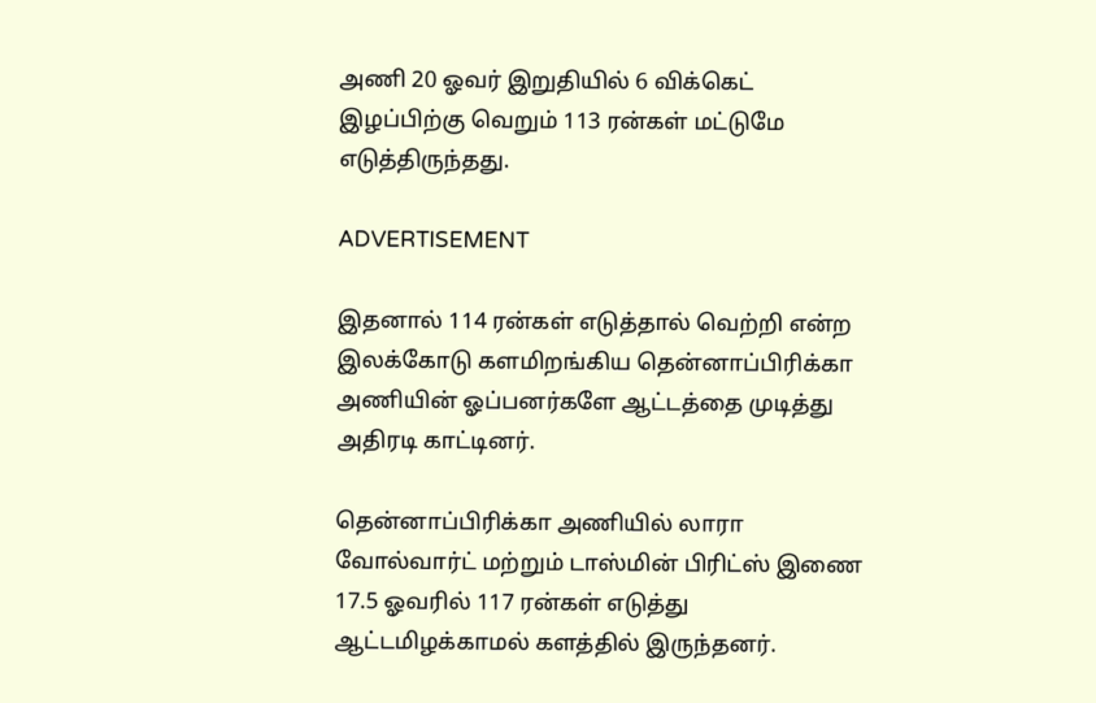அணி 20 ஓவர் இறுதியில் 6 விக்கெட் இழப்பிற்கு வெறும் 113 ரன்கள் மட்டுமே எடுத்திருந்தது.

ADVERTISEMENT

இதனால் 114 ரன்கள் எடுத்தால் வெற்றி என்ற இலக்கோடு களமிறங்கிய தென்னாப்பிரிக்கா அணியின் ஓப்பனர்களே ஆட்டத்தை முடித்து அதிரடி காட்டினர்.

தென்னாப்பிரிக்கா அணியில் லாரா வோல்வார்ட் மற்றும் டாஸ்மின் பிரிட்ஸ் இணை 17.5 ஓவரில் 117 ரன்கள் எடுத்து ஆட்டமிழக்காமல் களத்தில் இருந்தனர்.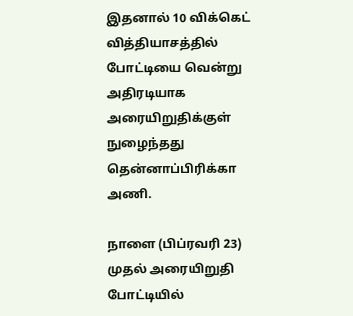இதனால் 10 விக்கெட் வித்தியாசத்தில் போட்டியை வென்று அதிரடியாக அரையிறுதிக்குள் நுழைந்தது தென்னாப்பிரிக்கா அணி.

நாளை (பிப்ரவரி 23) முதல் அரையிறுதி போட்டியில்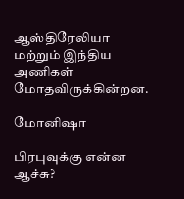ஆஸ்திரேலியா மற்றும் இந்திய அணிகள் மோதவிருக்கின்றன.

மோனிஷா

பிரபுவுக்கு என்ன ஆச்சு?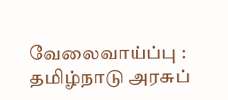வேலைவாய்ப்பு : தமிழ்நாடு அரசுப்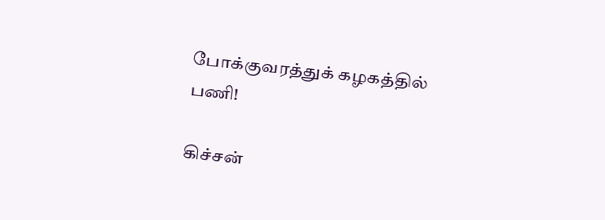போக்குவரத்துக் கழகத்தில் பணி!

கிச்சன்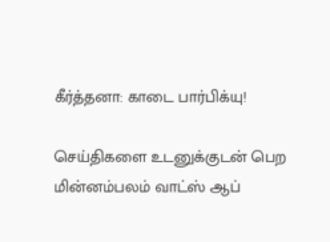கீர்த்தனா: காடை பார்பிக்யு!

செய்திகளை உடனுக்குடன் பெற மின்னம்பலம் வாட்ஸ் ஆப்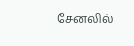சேனலில்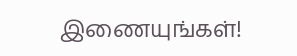இணையுங்கள்!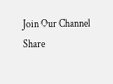Join Our Channel
Share